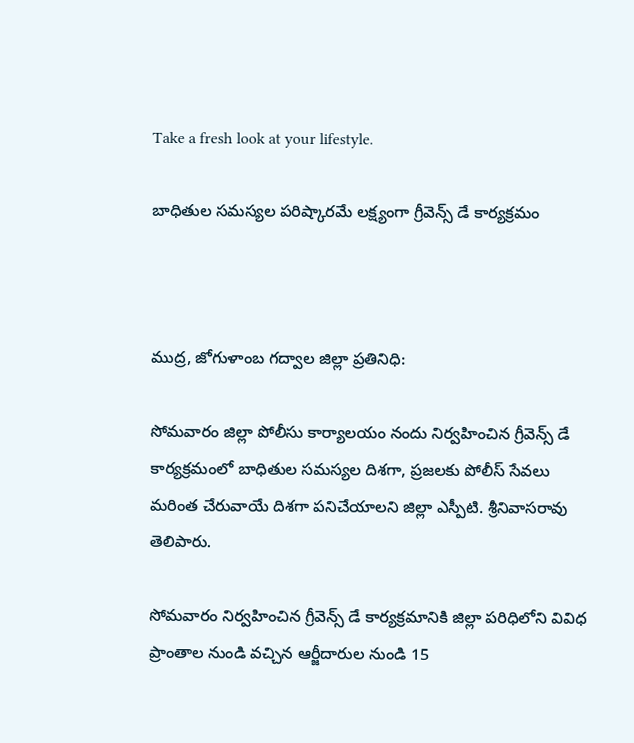Take a fresh look at your lifestyle.

బాధితుల సమస్యల పరిష్కారమే లక్ష్యంగా గ్రీవెన్స్ డే కార్యక్రమం



ముద్ర, జోగుళాంబ గద్వాల జిల్లా ప్రతినిధి:

సోమవారం జిల్లా పోలీసు కార్యాలయం నందు నిర్వహించిన గ్రీవెన్స్ డే కార్యక్రమంలో బాధితుల సమస్యల దిశగా, ప్రజలకు పోలీస్ సేవలు మరింత చేరువాయే దిశగా పనిచేయాలని జిల్లా ఎస్పీటి. శ్రీనివాసరావు తెలిపారు.

సోమవారం నిర్వహించిన గ్రీవెన్స్ డే కార్యక్రమానికి జిల్లా పరిధిలోని వివిధ ప్రాంతాల నుండి వచ్చిన ఆర్జీదారుల నుండి 15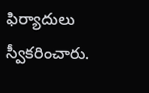ఫిర్యాదులు స్వీకరించారు.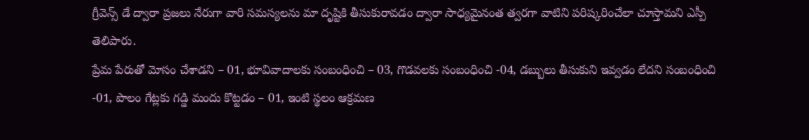గ్రీవెన్స్ డే ద్వారా ప్రజలు నేరుగా వారి సమస్యలను మా దృష్టికి తీసుకురావడం ద్వారా సాధ్యమైనంత త్వరగా వాటిని పరిష్కరించేలా చూస్తామని ఎస్పీ తెలిపారు.
ప్రేమ పేరుతో మోసం చేశాడని – 01, భూవివాదాలకు సంబంధించి – 03, గొడవలకు సంబంధించి -04, డబ్బులు తీసుకుని ఇవ్వడం లేదని సంబంధించి -01, పొలం గేట్లకు గడ్డి మందు కొట్టడం – 01, ఇంటి స్థలం ఆక్రమణ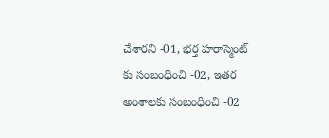చేశారని -01, భర్త హరాస్మెంట్ కు సంబంధించి -02, ఇతర అంశాలకు సంబంధించి -02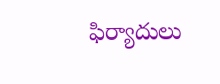ఫిర్యాదులు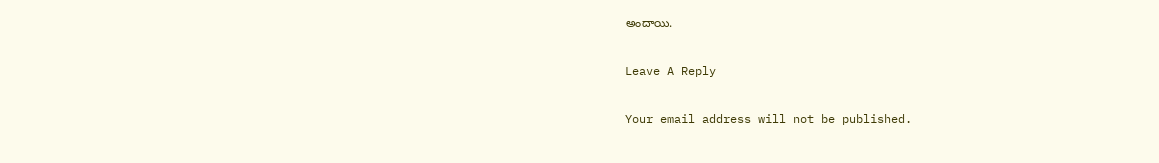అందాయి.

Leave A Reply

Your email address will not be published.